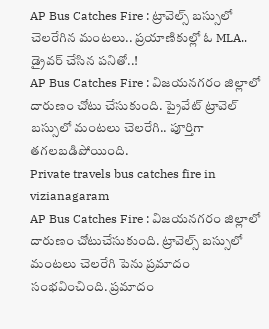AP Bus Catches Fire : ట్రావెల్స్ బస్సులో చెలరేగిన మంటలు.. ప్రయాణికుల్లో ఓ MLA.. డ్రైవర్ చేసిన పనితో..!
AP Bus Catches Fire : విజయనగరం జిల్లాలో దారుణం చోటు చేసుకుంది. ప్రైవేట్ ట్రావెల్ బస్సులో మంటలు చెలరేగి.. పూర్తిగా తగలబడిపోయింది.
Private travels bus catches fire in vizianagaram
AP Bus Catches Fire : విజయనగరం జిల్లాలో దారుణం చోటుచేసుకుంది. ట్రావెల్స్ బస్సులో మంటలు చెలరేగి పెను ప్రమాదం సంభవించింది. ప్రమాదం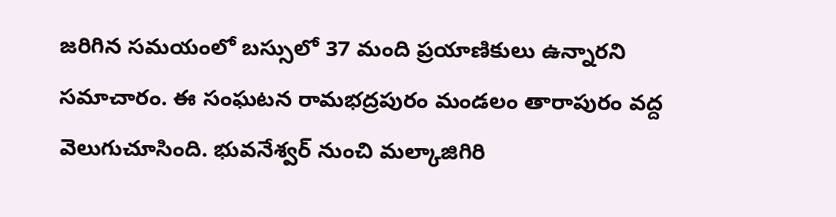జరిగిన సమయంలో బస్సులో 37 మంది ప్రయాణికులు ఉన్నారని సమాచారం. ఈ సంఘటన రామభద్రపురం మండలం తారాపురం వద్ద వెలుగుచూసింది. భువనేశ్వర్ నుంచి మల్కాజిగిరి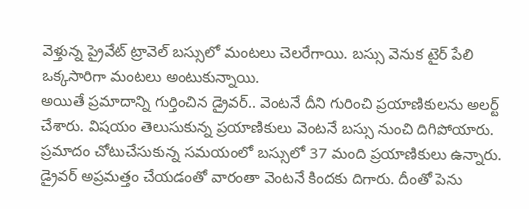వెళ్తున్న ప్రైవేట్ ట్రావెల్ బస్సులో మంటలు చెలరేగాయి. బస్సు వెనుక టైర్ పేలి ఒక్కసారిగా మంటలు అంటుకున్నాయి.
అయితే ప్రమాదాన్ని గుర్తించిన డ్రైవర్.. వెంటనే దీని గురించి ప్రయాణికులను అలర్ట్ చేశారు. విషయం తెలుసుకున్న ప్రయాణికులు వెంటనే బస్సు నుంచి దిగిపోయారు. ప్రమాదం చోటుచేసుకున్న సమయంలో బస్సులో 37 మంది ప్రయాణికులు ఉన్నారు. డ్రైవర్ అప్రమత్తం చేయడంతో వారంతా వెంటనే కిందకు దిగారు. దీంతో పెను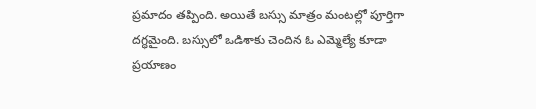ప్రమాదం తప్పింది. అయితే బస్సు మాత్రం మంటల్లో పూర్తిగా దగ్ధమైంది. బస్సులో ఒడిశాకు చెందిన ఓ ఎమ్మెల్యే కూడా ప్రయాణం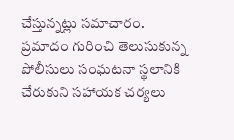చేస్తున్నట్లు సమాచారం. ప్రమాదం గురించి తెలుసుకున్న పోలీసులు సంఘటనా స్థలానికి చేరుకుని సహాయక చర్యలు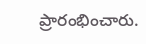ప్రారంభించారు.